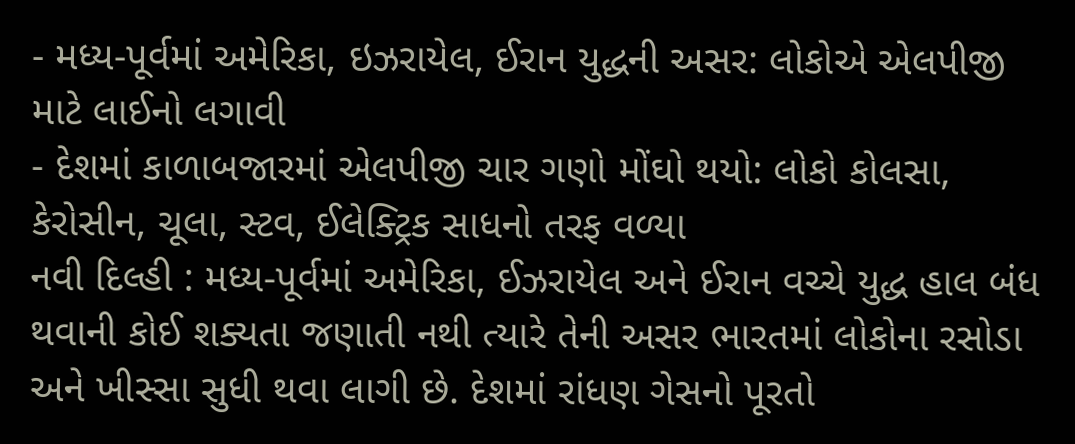- મધ્ય-પૂર્વમાં અમેરિકા, ઇઝરાયેલ, ઈરાન યુદ્ધની અસર: લોકોએ એલપીજી માટે લાઈનો લગાવી
- દેશમાં કાળાબજારમાં એલપીજી ચાર ગણો મોંઘો થયો: લોકો કોલસા, કેરોસીન, ચૂલા, સ્ટવ, ઈલેક્ટ્રિક સાધનો તરફ વળ્યા
નવી દિલ્હી : મધ્ય-પૂર્વમાં અમેરિકા, ઈઝરાયેલ અને ઈરાન વચ્ચે યુદ્ધ હાલ બંધ થવાની કોઈ શક્યતા જણાતી નથી ત્યારે તેની અસર ભારતમાં લોકોના રસોડા અને ખીસ્સા સુધી થવા લાગી છે. દેશમાં રાંધણ ગેસનો પૂરતો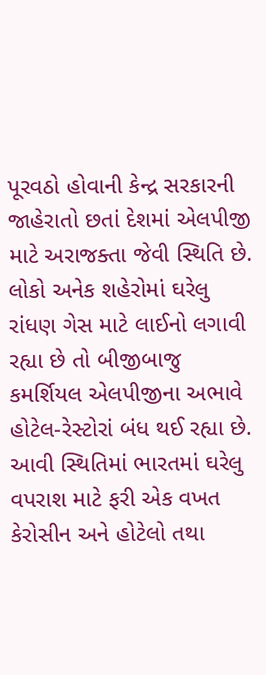પૂરવઠો હોવાની કેન્દ્ર સરકારની જાહેરાતો છતાં દેશમાં એલપીજી માટે અરાજક્તા જેવી સ્થિતિ છે. લોકો અનેક શહેરોમાં ઘરેલુ રાંધણ ગેસ માટે લાઈનો લગાવી રહ્યા છે તો બીજીબાજુ કમર્શિયલ એલપીજીના અભાવે હોટેલ-રેસ્ટોરાં બંધ થઈ રહ્યા છે. આવી સ્થિતિમાં ભારતમાં ઘરેલુ વપરાશ માટે ફરી એક વખત કેરોસીન અને હોટેલો તથા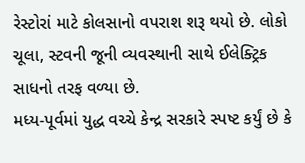રેસ્ટોરાં માટે કોલસાનો વપરાશ શરૂ થયો છે. લોકો ચૂલા, સ્ટવની જૂની વ્યવસ્થાની સાથે ઈલેક્ટ્રિક સાધનો તરફ વળ્યા છે.
મધ્ય-પૂર્વમાં યુદ્ધ વચ્ચે કેન્દ્ર સરકારે સ્પષ્ટ કર્યું છે કે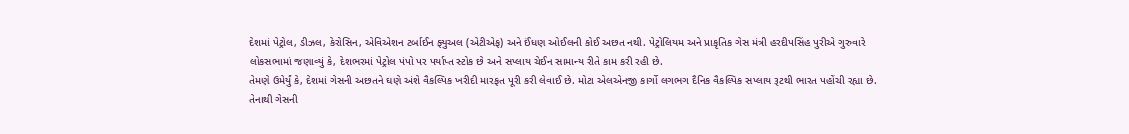દેશમાં પેટ્રોલ, ડીઝલ, કેરોસિન, એવિએશન ટર્બાઈન ફ્યુઅલ (એટીએફ) અને ઈંધણ ઓઈલની કોઈ અછત નથી. પેટ્રોલિયમ અને પ્રાકૃતિક ગેસ મંત્રી હરદીપસિંહ પુરીએ ગુરુવારે લોકસભામાં જણાવ્યું કે, દેશભરમાં પેટ્રોલ પંપો પર પર્યાપ્ત સ્ટોક છે અને સપ્લાય ચેઈન સામાન્ય રીતે કામ કરી રહી છે.
તેમણે ઉમેર્યું કે, દેશમાં ગેસની અછતને ઘણે અંશે વૈકલ્પિક ખરીદી મારફત પૂરી કરી લેવાઈ છે. મોટા એલએનજી કાર્ગો લગભગ દૈનિક વૈકલ્પિક સપ્લાય રૂટથી ભારત પહોંચી રહ્યા છે. તેનાથી ગેસની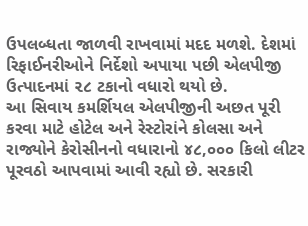ઉપલબ્ધતા જાળવી રાખવામાં મદદ મળશે. દેશમાં રિફાઈનરીઓને નિર્દેશો અપાયા પછી એલપીજી ઉત્પાદનમાં ૨૮ ટકાનો વધારો થયો છે.
આ સિવાય કમર્શિયલ એલપીજીની અછત પૂરી કરવા માટે હોટેલ અને રેસ્ટોરાંને કોલસા અને રાજ્યોને કેરોસીનનો વધારાનો ૪૮,૦૦૦ કિલો લીટર પૂરવઠો આપવામાં આવી રહ્યો છે. સરકારી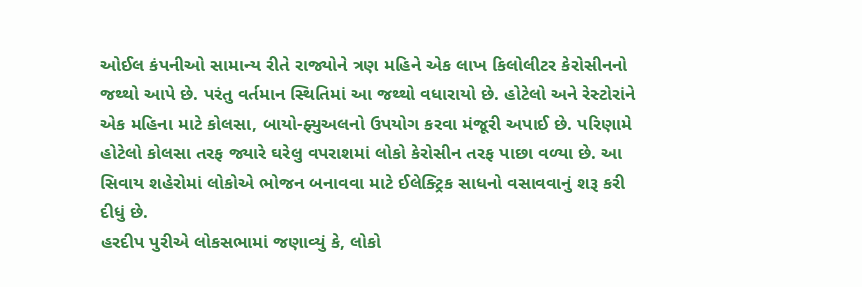ઓઈલ કંપનીઓ સામાન્ય રીતે રાજ્યોને ત્રણ મહિને એક લાખ કિલોલીટર કેરોસીનનો જથ્થો આપે છે. પરંતુ વર્તમાન સ્થિતિમાં આ જથ્થો વધારાયો છે. હોટેલો અને રેસ્ટોરાંને એક મહિના માટે કોલસા, બાયો-ફ્યુઅલનો ઉપયોગ કરવા મંજૂરી અપાઈ છે. પરિણામે હોટેલો કોલસા તરફ જ્યારે ઘરેલુ વપરાશમાં લોકો કેરોસીન તરફ પાછા વળ્યા છે. આ સિવાય શહેરોમાં લોકોએ ભોજન બનાવવા માટે ઈલેક્ટ્રિક સાધનો વસાવવાનું શરૂ કરી દીધું છે.
હરદીપ પુરીએ લોકસભામાં જણાવ્યું કે, લોકો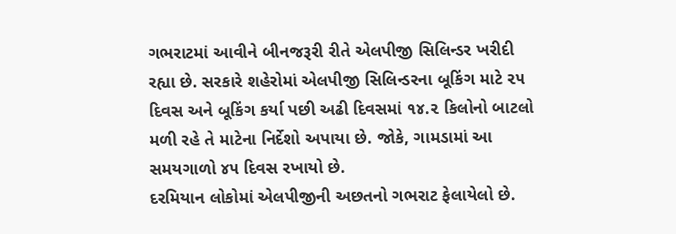ગભરાટમાં આવીને બીનજરૂરી રીતે એલપીજી સિલિન્ડર ખરીદી રહ્યા છે. સરકારે શહેરોમાં એલપીજી સિલિન્ડરના બૂકિંગ માટે ૨૫ દિવસ અને બૂકિંગ કર્યા પછી અઢી દિવસમાં ૧૪.૨ કિલોનો બાટલો મળી રહે તે માટેના નિર્દેશો અપાયા છે. જોકે, ગામડામાં આ સમયગાળો ૪૫ દિવસ રખાયો છે.
દરમિયાન લોકોમાં એલપીજીની અછતનો ગભરાટ ફેલાયેલો છે.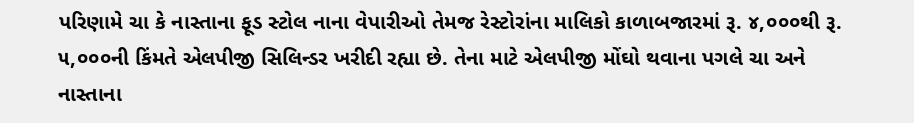પરિણામે ચા કે નાસ્તાના ફૂડ સ્ટોલ નાના વેપારીઓ તેમજ રેસ્ટોરાંના માલિકો કાળાબજારમાં રૂ. ૪,૦૦૦થી રૂ. ૫,૦૦૦ની કિંમતે એલપીજી સિલિન્ડર ખરીદી રહ્યા છે. તેના માટે એલપીજી મોંઘો થવાના પગલે ચા અને નાસ્તાના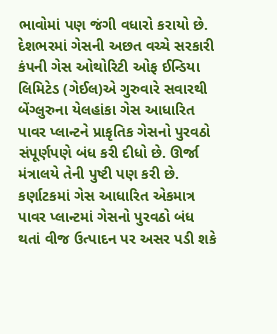ભાવોમાં પણ જંગી વધારો કરાયો છે.
દેશભરમાં ગેસની અછત વચ્ચે સરકારી કંપની ગેસ ઓથોરિટી ઓફ ઈન્ડિયા લિમિટેડ (ગેઈલ)એ ગુરુવારે સવારથી બેંગ્લુરુના યેલહાંકા ગેસ આધારિત પાવર પ્લાન્ટને પ્રાકૃતિક ગેસનો પુરવઠો સંપૂર્ણપણે બંધ કરી દીધો છે. ઊર્જા મંત્રાલયે તેની પુષ્ટી પણ કરી છે. કર્ણાટકમાં ગેસ આધારિત એકમાત્ર પાવર પ્લાન્ટમાં ગેસનો પુરવઠો બંધ થતાં વીજ ઉત્પાદન પર અસર પડી શકે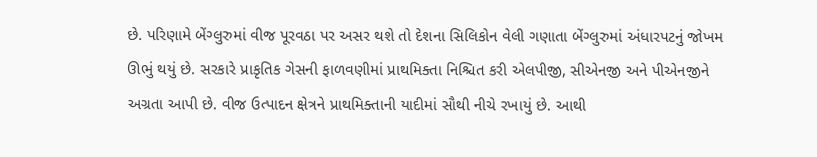છે. પરિણામે બેંગ્લુરુમાં વીજ પૂરવઠા પર અસર થશે તો દેશના સિલિકોન વેલી ગણાતા બેંગ્લુરુમાં અંધારપટનું જોખમ ઊભું થયું છે. સરકારે પ્રાકૃતિક ગેસની ફાળવણીમાં પ્રાથમિક્તા નિશ્ચિત કરી એલપીજી, સીએનજી અને પીએનજીને અગ્રતા આપી છે. વીજ ઉત્પાદન ક્ષેત્રને પ્રાથમિક્તાની યાદીમાં સૌથી નીચે રખાયું છે. આથી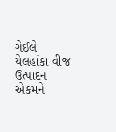ગેઈલે યેલહાંકા વીજ ઉત્પાદન એકમને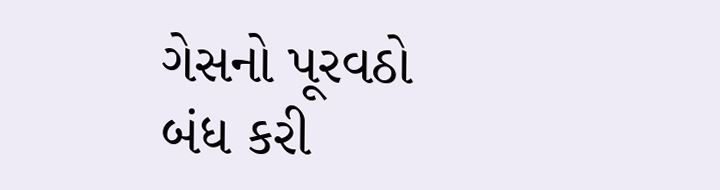ગેસનો પૂરવઠો બંધ કરી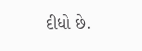દીધો છે.